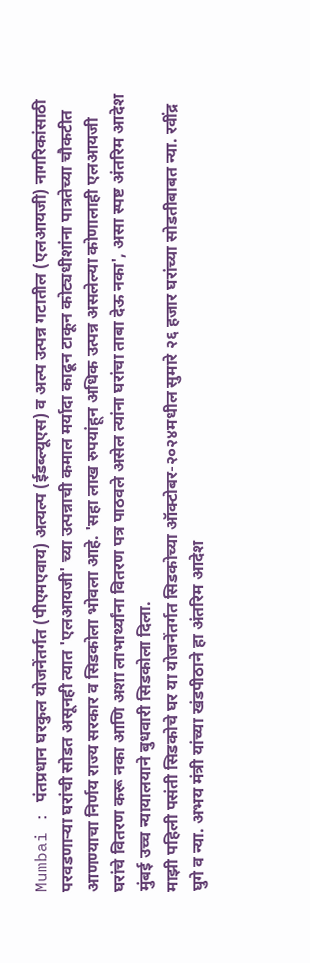Mumbai : पंतप्रधान घरकुल योजनेंतर्गत (पीएमएवाय) अत्यल्प (ईडब्ल्यूएस) व अल्प उत्पन्न गटातील (एलआयजी) नागरिकांसाठी परवडणाऱ्या घरांची सोडत असूनही त्यात 'एलआयजी' च्या उत्पन्नाची कमाल मर्यादा काढून टाकून कोट्यधीशांना पात्रतेच्या चौकटीत आणण्याचा निर्णय राज्य सरकार व सिडकोला भोवला आहे. 'सहा लाख रुपयांहून अधिक उत्पन्न असलेल्या कोणालाही एलआयजी घरांचे वितरण करू नका आणि अशा लाभार्थ्यांना वितरण पत्र पाठवले असेल त्यांना घरांचा ताबा देऊ नका', असा स्पष्ट अंतरिम आदेश मुंबई उच्च न्यायालयाने बुधवारी सिडकोला दिला.
माझी पहिली पसंती सिडकोचे घर या योजनेंतर्गत सिडकोच्या ऑक्टोबर-२०२४मधील सुमारे २६ हजार घरांच्या सोडतीबाबत न्या. रवींद्र घुगे व न्या. अभय मंत्री यांच्या खंडपीठाने हा अंतरिम आदेश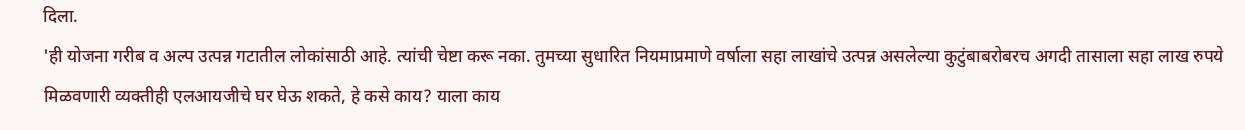दिला.
'ही योजना गरीब व अल्प उत्पन्न गटातील लोकांसाठी आहे. त्यांची चेष्टा करू नका. तुमच्या सुधारित नियमाप्रमाणे वर्षाला सहा लाखांचे उत्पन्न असलेल्या कुटुंबाबरोबरच अगदी तासाला सहा लाख रुपये मिळवणारी व्यक्तीही एलआयजीचे घर घेऊ शकते, हे कसे काय? याला काय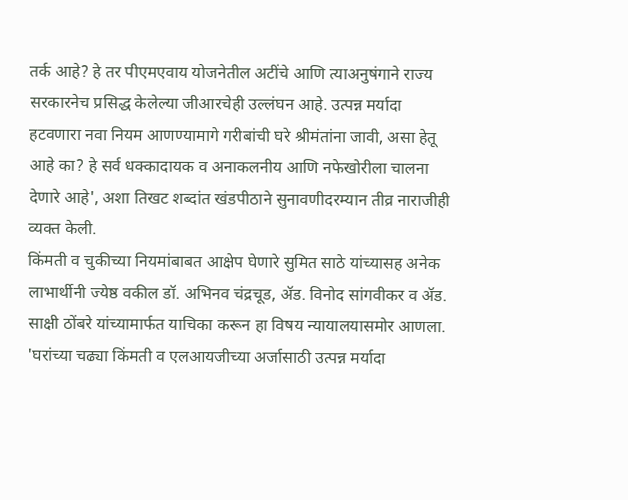तर्क आहे? हे तर पीएमएवाय योजनेतील अटींचे आणि त्याअनुषंगाने राज्य सरकारनेच प्रसिद्ध केलेल्या जीआरचेही उल्लंघन आहे. उत्पन्न मर्यादा हटवणारा नवा नियम आणण्यामागे गरीबांची घरे श्रीमंतांना जावी, असा हेतू आहे का? हे सर्व धक्कादायक व अनाकलनीय आणि नफेखोरीला चालना देणारे आहे', अशा तिखट शब्दांत खंडपीठाने सुनावणीदरम्यान तीव्र नाराजीही व्यक्त केली.
किंमती व चुकीच्या नियमांबाबत आक्षेप घेणारे सुमित साठे यांच्यासह अनेक लाभार्थीनी ज्येष्ठ वकील डॉ. अभिनव चंद्रचूड, ॲड. विनोद सांगवीकर व ॲड. साक्षी ठोंबरे यांच्यामार्फत याचिका करून हा विषय न्यायालयासमोर आणला. 'घरांच्या चढ्या किंमती व एलआयजीच्या अर्जासाठी उत्पन्न मर्यादा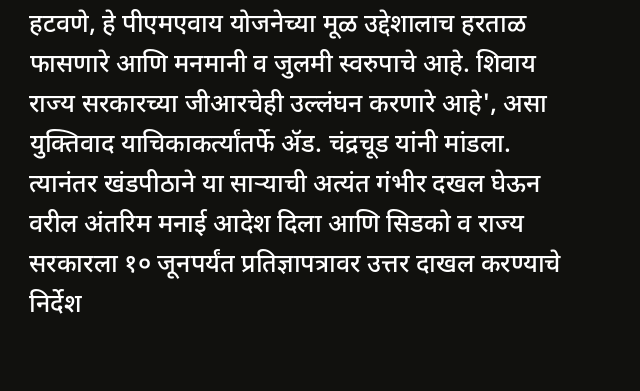हटवणे, हे पीएमएवाय योजनेच्या मूळ उद्देशालाच हरताळ फासणारे आणि मनमानी व जुलमी स्वरुपाचे आहे. शिवाय राज्य सरकारच्या जीआरचेही उल्लंघन करणारे आहे', असा युक्तिवाद याचिकाकर्त्यांतर्फे ॲड. चंद्रचूड यांनी मांडला. त्यानंतर खंडपीठाने या साऱ्याची अत्यंत गंभीर दखल घेऊन वरील अंतरिम मनाई आदेश दिला आणि सिडको व राज्य सरकारला १० जूनपर्यंत प्रतिज्ञापत्रावर उत्तर दाखल करण्याचे निर्देश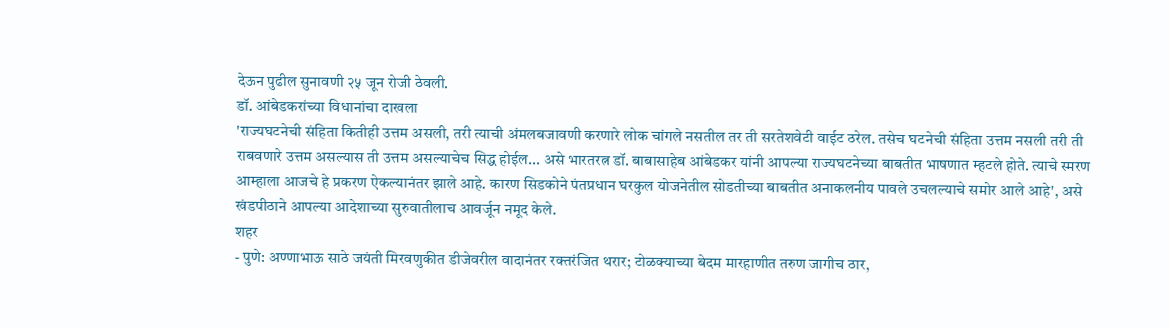देऊन पुढील सुनावणी २५ जून रोजी ठेवली.
डॉ. आंबेडकरांच्या विधानांचा दाखला
'राज्यघटनेची संहिता कितीही उत्तम असली, तरी त्याची अंमलबजावणी करणारे लोक चांगले नसतील तर ती सरतेशवेटी वाईट ठरेल. तसेच घटनेची संहिता उत्तम नसली तरी ती राबवणारे उत्तम असल्यास ती उत्तम असल्याचेच सिद्ध होईल... असे भारतरत्न डॉ. बाबासाहेब आंबेडकर यांनी आपल्या राज्यघटनेच्या बाबतीत भाषणात म्हटले होते. त्याचे स्मरण आम्हाला आजचे हे प्रकरण ऐकल्यानंतर झाले आहे. कारण सिडकोने पंतप्रधान घरकुल योजनेतील सोडतीच्या बाबतीत अनाकलनीय पावले उचलल्याचे समोर आले आहे', असे खंडपीठाने आपल्या आदेशाच्या सुरुवातीलाच आवर्जून नमूद केले.
शहर
- पुणे: अण्णाभाऊ साठे जयंती मिरवणुकीत डीजेवरील वादानंतर रक्तरंजित थरार; टोळक्याच्या बेदम मारहाणीत तरुण जागीच ठार,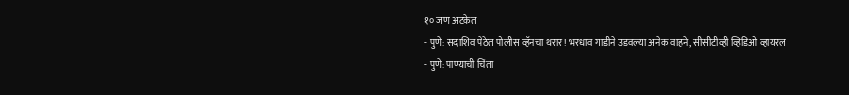१० जण अटकेत
- पुणे: सदाशिव पेठेत पोलीस व्हॅनचा थरार! भरधाव गाडीने उडवल्या अनेक वाहने, सीसीटीव्ही व्हिडिओ व्हायरल
- पुणे: पाण्याची चिंता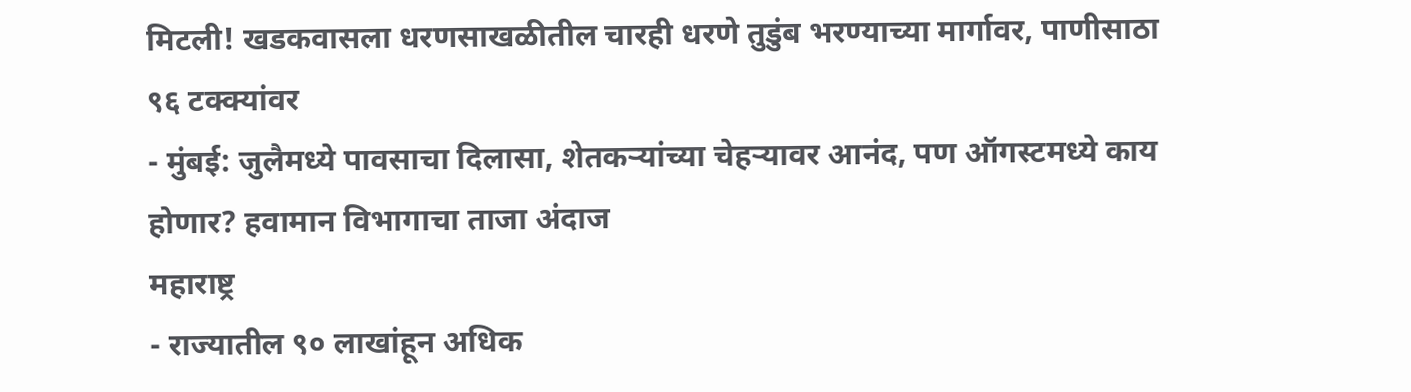मिटली! खडकवासला धरणसाखळीतील चारही धरणे तुडुंब भरण्याच्या मार्गावर, पाणीसाठा ९६ टक्क्यांवर
- मुंबई: जुलैमध्ये पावसाचा दिलासा, शेतकऱ्यांच्या चेहऱ्यावर आनंद, पण ऑगस्टमध्ये काय होणार? हवामान विभागाचा ताजा अंदाज
महाराष्ट्र
- राज्यातील ९० लाखांहून अधिक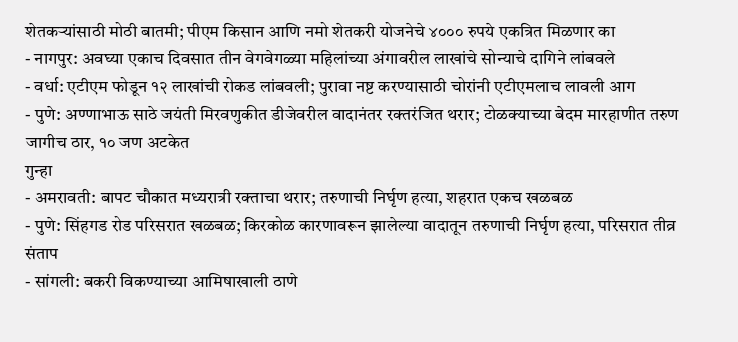शेतकऱ्यांसाठी मोठी बातमी; पीएम किसान आणि नमो शेतकरी योजनेचे ४००० रुपये एकत्रित मिळणार का
- नागपुर: अवघ्या एकाच दिवसात तीन वेगवेगळ्या महिलांच्या अंगावरील लाखांचे सोन्याचे दागिने लांबवले
- वर्धा: एटीएम फोडून १२ लाखांची रोकड लांबवली; पुरावा नष्ट करण्यासाठी चोरांनी एटीएमलाच लावली आग
- पुणे: अण्णाभाऊ साठे जयंती मिरवणुकीत डीजेवरील वादानंतर रक्तरंजित थरार; टोळक्याच्या बेदम मारहाणीत तरुण जागीच ठार, १० जण अटकेत
गुन्हा
- अमरावती: बापट चौकात मध्यरात्री रक्ताचा थरार; तरुणाची निर्घृण हत्या, शहरात एकच खळबळ
- पुणे: सिंहगड रोड परिसरात खळबळ; किरकोळ कारणावरून झालेल्या वादातून तरुणाची निर्घृण हत्या, परिसरात तीव्र संताप
- सांगली: बकरी विकण्याच्या आमिषाखाली ठाणे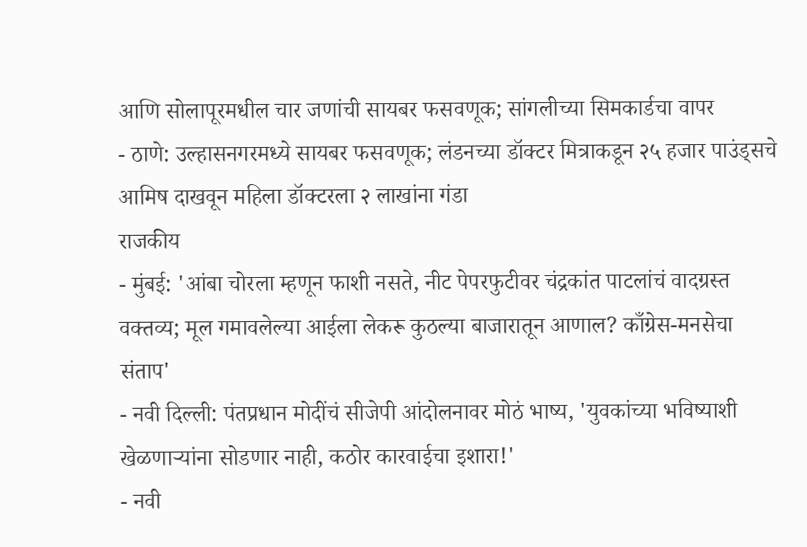आणि सोलापूरमधील चार जणांची सायबर फसवणूक; सांगलीच्या सिमकार्डचा वापर
- ठाणे: उल्हासनगरमध्ये सायबर फसवणूक; लंडनच्या डॉक्टर मित्राकडून २५ हजार पाउंड्सचे आमिष दाखवून महिला डॉक्टरला २ लाखांना गंडा
राजकीय
- मुंबई: 'आंबा चोरला म्हणून फाशी नसते, नीट पेपरफुटीवर चंद्रकांत पाटलांचं वादग्रस्त वक्तव्य; मूल गमावलेल्या आईला लेकरू कुठल्या बाजारातून आणाल? काँग्रेस-मनसेचा संताप'
- नवी दिल्ली: पंतप्रधान मोदींचं सीजेपी आंदोलनावर मोठं भाष्य, 'युवकांच्या भविष्याशी खेळणाऱ्यांना सोडणार नाही, कठोर कारवाईचा इशारा!'
- नवी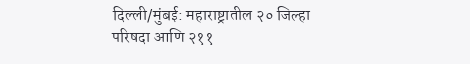दिल्ली/मुंबई: महाराष्ट्रातील २० जिल्हा परिषदा आणि २११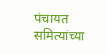पंचायत समित्यांच्या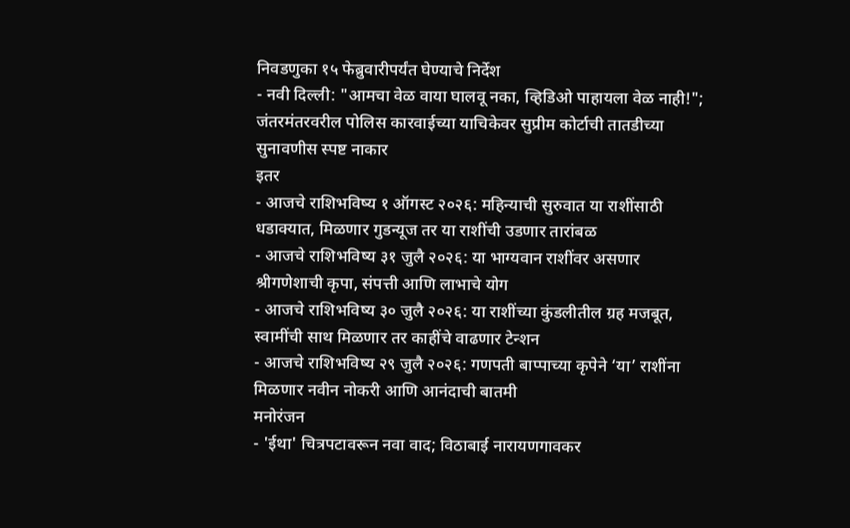निवडणुका १५ फेब्रुवारीपर्यंत घेण्याचे निर्देश
- नवी दिल्ली: "आमचा वेळ वाया घालवू नका, व्हिडिओ पाहायला वेळ नाही!"; जंतरमंतरवरील पोलिस कारवाईच्या याचिकेवर सुप्रीम कोर्टाची तातडीच्या सुनावणीस स्पष्ट नाकार
इतर
- आजचे राशिभविष्य १ ऑगस्ट २०२६: महिन्याची सुरुवात या राशींसाठी धडाक्यात, मिळणार गुडन्यूज तर या राशींची उडणार तारांबळ
- आजचे राशिभविष्य ३१ जुलै २०२६: या भाग्यवान राशींवर असणार श्रीगणेशाची कृपा, संपत्ती आणि लाभाचे योग
- आजचे राशिभविष्य ३० जुलै २०२६: या राशींच्या कुंडलीतील ग्रह मजबूत, स्वामींची साथ मिळणार तर काहींचे वाढणार टेन्शन
- आजचे राशिभविष्य २९ जुलै २०२६: गणपती बाप्पाच्या कृपेने ‘या’ राशींना मिळणार नवीन नोकरी आणि आनंदाची बातमी
मनोरंजन
- 'ईथा' चित्रपटावरून नवा वाद; विठाबाई नारायणगावकर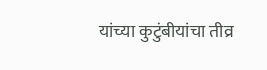यांच्या कुटुंबीयांचा तीव्र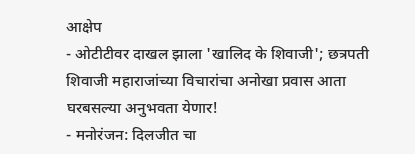आक्षेप
- ओटीटीवर दाखल झाला 'खालिद के शिवाजी'; छत्रपती शिवाजी महाराजांच्या विचारांचा अनोखा प्रवास आता घरबसल्या अनुभवता येणार!
- मनोरंजन: दिलजीत चा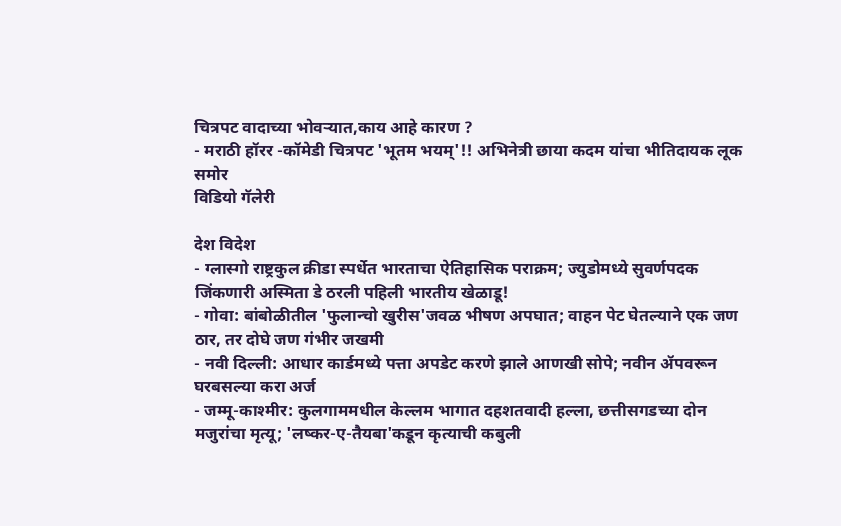चित्रपट वादाच्या भोवऱ्यात,काय आहे कारण ?
- मराठी हॉरर -कॉमेडी चित्रपट 'भूतम भयम्'!! अभिनेत्री छाया कदम यांचा भीतिदायक लूक समोर
विडियो गॅलेरी

देश विदेश
- ग्लास्गो राष्ट्रकुल क्रीडा स्पर्धेत भारताचा ऐतिहासिक पराक्रम; ज्युडोमध्ये सुवर्णपदक जिंकणारी अस्मिता डे ठरली पहिली भारतीय खेळाडू!
- गोवा: बांबोळीतील 'फुलान्चो खुरीस'जवळ भीषण अपघात; वाहन पेट घेतल्याने एक जण ठार, तर दोघे जण गंभीर जखमी
- नवी दिल्ली: आधार कार्डमध्ये पत्ता अपडेट करणे झाले आणखी सोपे; नवीन ॲपवरून घरबसल्या करा अर्ज
- जम्मू-काश्मीर: कुलगाममधील केल्लम भागात दहशतवादी हल्ला, छत्तीसगडच्या दोन मजुरांचा मृत्यू; 'लष्कर-ए-तैयबा'कडून कृत्याची कबुली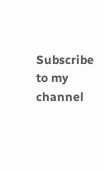Subscribe to my channel